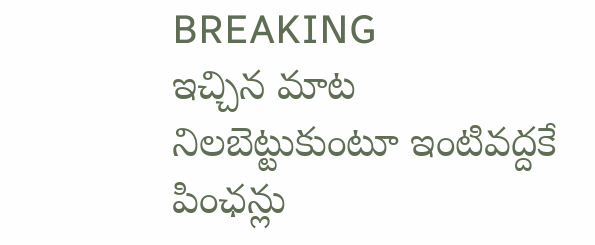BREAKING
ఇచ్చిన మాట నిలబెట్టుకుంటూ ఇంటివద్దకే పింఛన్లు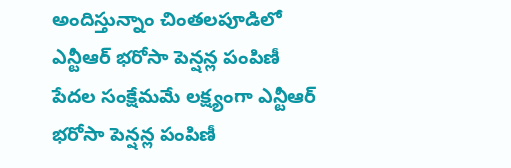అందిస్తున్నాం చింతలపూడిలో ఎన్టీఆర్ భరోసా పెన్షన్ల పంపిణీ పేదల సంక్షేమమే లక్ష్యంగా ఎన్టీఆర్ భరోసా పెన్షన్ల పంపిణీ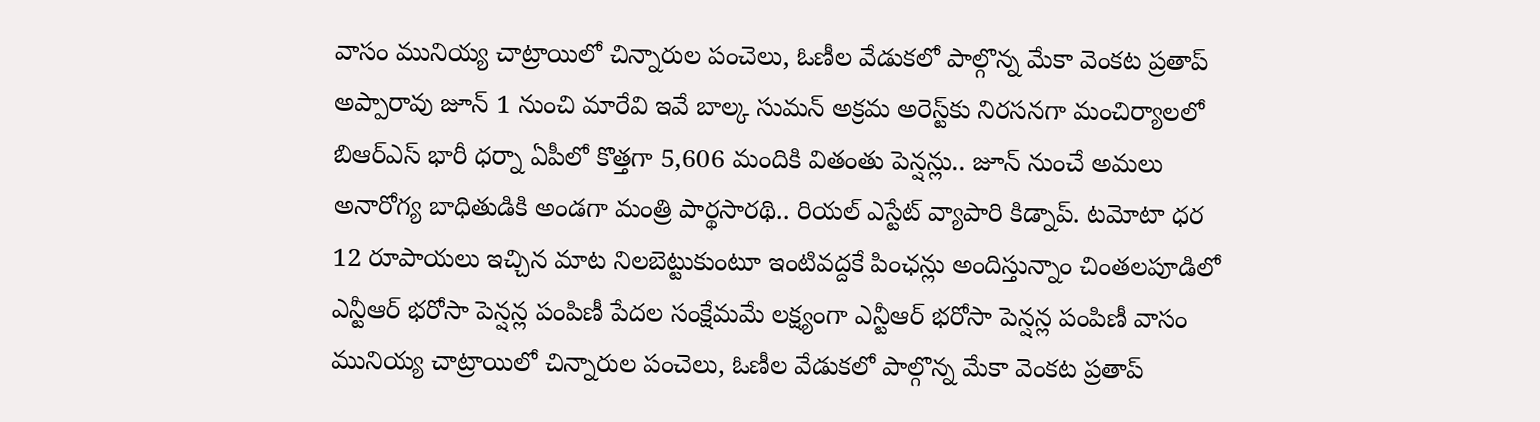వాసం మునియ్య చాట్రాయిలో చిన్నారుల పంచెలు, ఓణీల వేడుకలో పాల్గొన్న మేకా వెంకట ప్రతాప్ అప్పారావు జూన్ 1 నుంచి మారేవి ఇవే బాల్క సుమన్ అక్రమ అరెస్ట్‌కు నిరసనగా మంచిర్యాలలో బిఆర్‌ఎస్ భారీ ధర్నా ఏపీలో కొత్తగా 5,606 మందికి వితంతు పెన్షన్లు.. జూన్ నుంచే అమలు అనారోగ్య బాధితుడికి అండగా మంత్రి పార్థసారథి.. రియల్ ఎస్టేట్ వ్యాపారి కిడ్నాప్. టమోటా ధర 12 రూపాయలు ఇచ్చిన మాట నిలబెట్టుకుంటూ ఇంటివద్దకే పింఛన్లు అందిస్తున్నాం చింతలపూడిలో ఎన్టీఆర్ భరోసా పెన్షన్ల పంపిణీ పేదల సంక్షేమమే లక్ష్యంగా ఎన్టీఆర్ భరోసా పెన్షన్ల పంపిణీ వాసం మునియ్య చాట్రాయిలో చిన్నారుల పంచెలు, ఓణీల వేడుకలో పాల్గొన్న మేకా వెంకట ప్రతాప్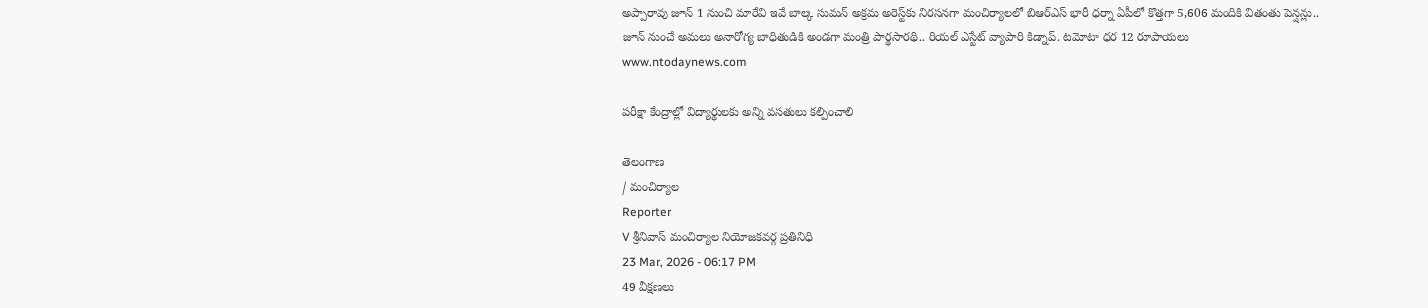అప్పారావు జూన్ 1 నుంచి మారేవి ఇవే బాల్క సుమన్ అక్రమ అరెస్ట్‌కు నిరసనగా మంచిర్యాలలో బిఆర్‌ఎస్ భారీ ధర్నా ఏపీలో కొత్తగా 5,606 మందికి వితంతు పెన్షన్లు.. జూన్ నుంచే అమలు అనారోగ్య బాధితుడికి అండగా మంత్రి పార్థసారథి.. రియల్ ఎస్టేట్ వ్యాపారి కిడ్నాప్. టమోటా ధర 12 రూపాయలు
www.ntodaynews.com

పరీక్షా కేంద్రాల్లో విద్యార్థులకు అన్ని వసతులు కల్పించాలి

తెలంగాణ
/ మంచిర్యాల
Reporter
V శ్రీనివాస్ మంచిర్యాల నియోజకవర్గ ప్రతినిధి
23 Mar, 2026 - 06:17 PM
49 వీక్షణలు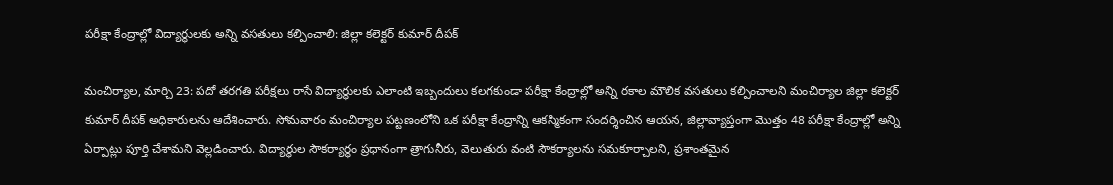పరీక్షా కేంద్రాల్లో విద్యార్థులకు అన్ని వసతులు కల్పించాలి: జిల్లా కలెక్టర్ కుమార్ దీపక్

మంచిర్యాల, మార్చి 23: పదో తరగతి పరీక్షలు రాసే విద్యార్థులకు ఎలాంటి ఇబ్బందులు కలగకుండా పరీక్షా కేంద్రాల్లో అన్ని రకాల మౌలిక వసతులు కల్పించాలని మంచిర్యాల జిల్లా కలెక్టర్ కుమార్ దీపక్ అధికారులను ఆదేశించారు. సోమవారం మంచిర్యాల పట్టణంలోని ఒక పరీక్షా కేంద్రాన్ని ఆకస్మికంగా సందర్శించిన ఆయన, జిల్లావ్యాప్తంగా మొత్తం 48 పరీక్షా కేంద్రాల్లో అన్ని ఏర్పాట్లు పూర్తి చేశామని వెల్లడించారు. విద్యార్థుల సౌకర్యార్థం ప్రధానంగా త్రాగునీరు, వెలుతురు వంటి సౌకర్యాలను సమకూర్చాలని, ప్రశాంతమైన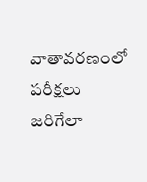వాతావరణంలో పరీక్షలు జరిగేలా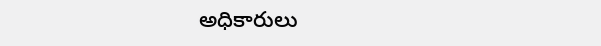అధికారులు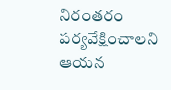నిరంతరం పర్యవేక్షించాలని ఆయన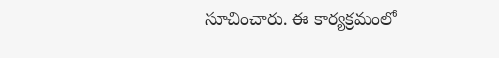సూచించారు. ఈ కార్యక్రమంలో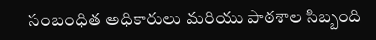సంబంధిత అధికారులు మరియు పాఠశాల సిబ్బంది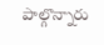పాల్గొన్నారు